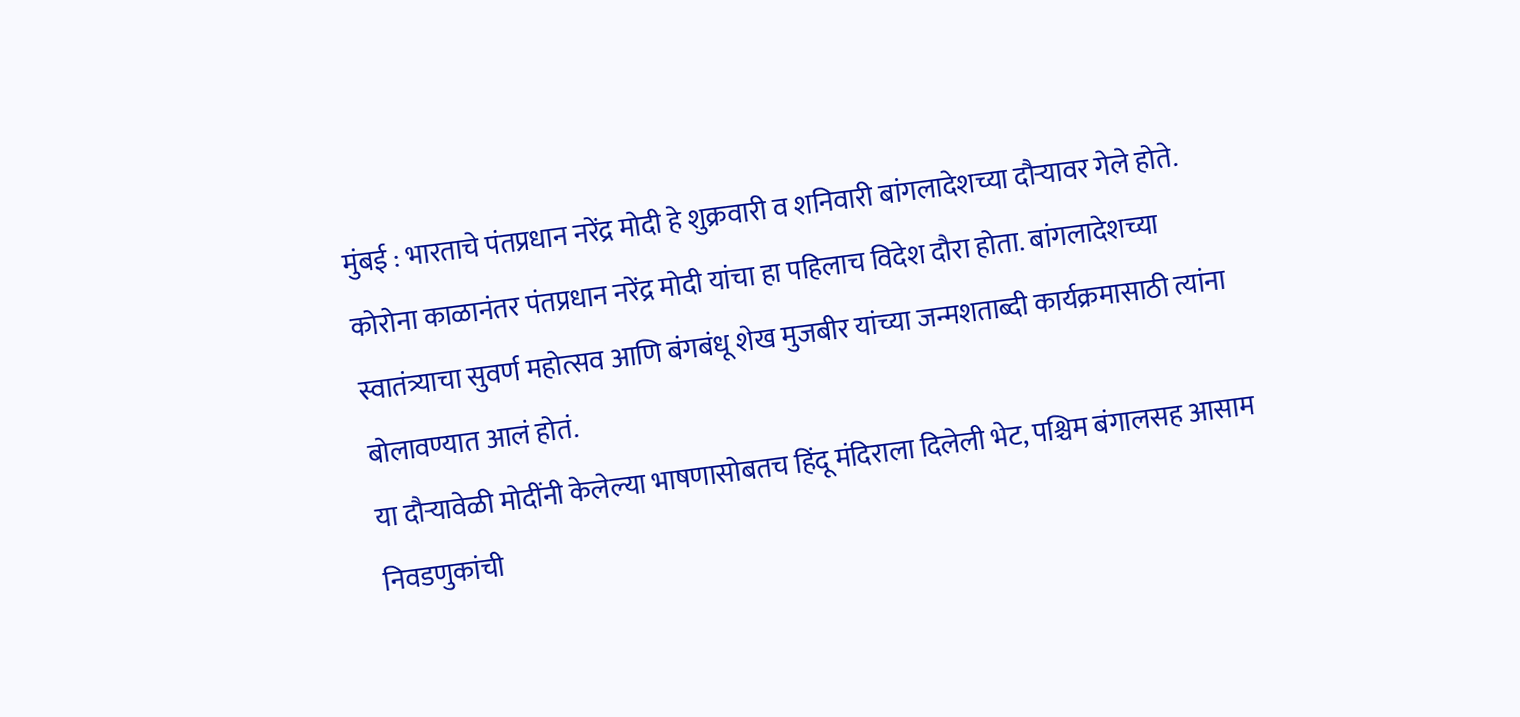मुंबई : भारताचे पंतप्रधान नरेंद्र मोदी हे शुक्रवारी व शनिवारी बांगलादेशच्या दौऱ्यावर गेले होते. कोरोना काळानंतर पंतप्रधान नरेंद्र मोदी यांचा हा पहिलाच विदेश दौरा होता. बांगलादेशच्या स्वातंत्र्याचा सुवर्ण महोत्सव आणि बंगबंधू शेख मुजबीर यांच्या जन्मशताब्दी कार्यक्रमासाठी त्यांना बोलावण्यात आलं होतं.
या दौऱ्यावेळी मोदींनी केलेल्या भाषणासोबतच हिंदू मंदिराला दिलेली भेट, पश्चिम बंगालसह आसाम निवडणुकांची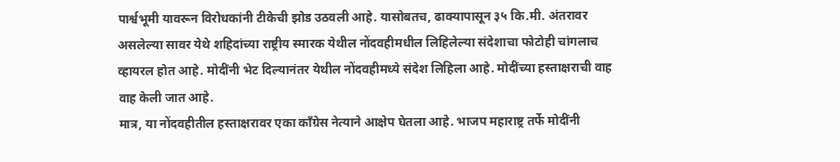पार्श्वभूमी यावरून विरोधकांनी टीकेची झोड उठवली आहे. यासोबतच, ढाक्यापासून ३५ कि.मी. अंतरावर असलेल्या सावर येथे शहिदांच्या राष्ट्रीय स्मारक येथील नोंदवहीमधील लिहिलेल्या संदेशाचा फोटोही चांगलाच व्हायरल होत आहे. मोदींनी भेट दिल्यानंतर येथील नोंदवहीमध्ये संदेश लिहिला आहे. मोदींच्या हस्ताक्षराची वाह वाह केली जात आहे.
मात्र, या नोंदवहीतील हस्ताक्षरावर एका काँग्रेस नेत्याने आक्षेप घेतला आहे. भाजप महाराष्ट्र तर्फे मोदींनी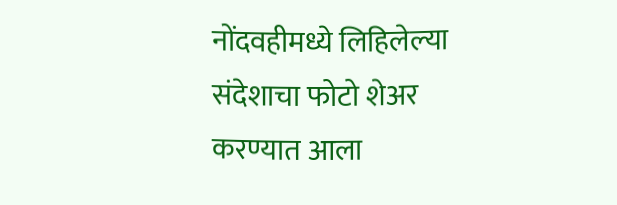नोंदवहीमध्ये लिहिलेल्या संदेशाचा फोटो शेअर करण्यात आला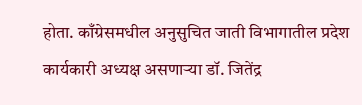होता. काँग्रेसमधील अनुसुचित जाती विभागातील प्रदेश कार्यकारी अध्यक्ष असणाऱ्या डॉ. जितेंद्र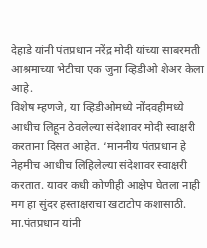देहाडे यांनी पंतप्रधान नरेंद्र मोदी यांच्या साबरमती आश्रमाच्या भेटीचा एक जुना व्हिडीओ शेअर केला आहे.
विशेष म्हणजे, या व्हिडीओमध्ये नोंदवहीमध्ये आधीच लिहून ठेवलेल्या संदेशावर मोदी स्वाक्षरी करताना दिसत आहेत. ‘माननीय पंतप्रधान हे नेहमीच आधीच लिहिलेल्या संदेशावर स्वाक्षरी करतात. यावर कधी कोणीही आक्षेप घेतला नाही मग हा सुंदर हस्ताक्षराचा खटाटोप कशासाठी. मा.पंतप्रधान यांनी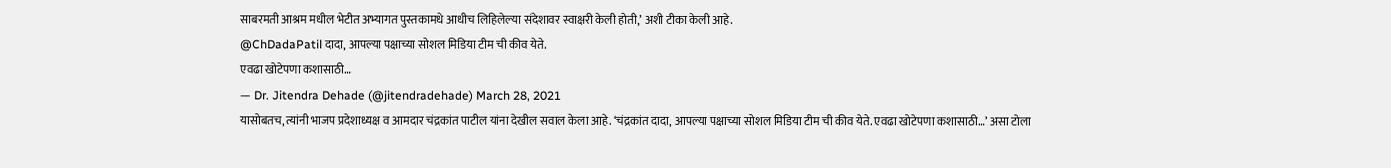साबरमती आश्रम मधील भेटीत अभ्यागत पुस्तकामधे आधीच लिहिलेल्या संदेशावर स्वाक्षरी केली होती,’ अशी टीका केली आहे.
@ChDadaPatil दादा, आपल्या पक्षाच्या सोशल मिडिया टीम ची कीव येते.
एवढा खोटेपणा कशासाठी…
— Dr. Jitendra Dehade (@jitendradehade) March 28, 2021
यासोबतच, त्यांनी भाजप प्रदेशाध्यक्ष व आमदार चंद्रकांत पाटील यांना देखील सवाल केला आहे. ‘चंद्रकांत दादा, आपल्या पक्षाच्या सोशल मिडिया टीम ची कीव येते. एवढा खोटेपणा कशासाठी…’ असा टोला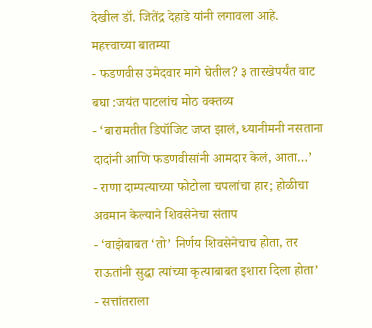देखील डॉ. जितेंद्र देहाडे यांनी लगावला आहे.
महत्त्वाच्या बातम्या
- फडणवीस उमेदवार मागे घेतील? ३ तारखेपर्यंत वाट बघा :जयंत पाटलांच मोठ वक्तव्य
- ‘बारामतीत डिपॉजिट जप्त झालं, ध्यानीमनी नसताना दादांनी आणि फडणवीसांनी आमदार केलं, आता…’
- राणा दाम्पत्याच्या फोटोला चपलांचा हार; होळीचा अवमान केल्याने शिवसेनेचा संताप
- ‘वाझेबाबत ‘तो’ निर्णय शिवसेनेचाच होता, तर राऊतांनी सुद्धा त्यांच्या कृत्याबाबत इशारा दिला होता’
- सत्तांतराला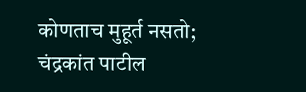कोणताच मुहूर्त नसतो; चंद्रकांत पाटील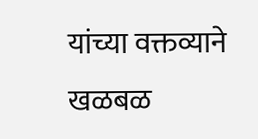यांच्या वक्तव्याने खळबळ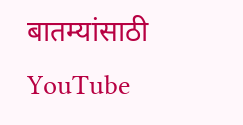बातम्यांसाठी YouTube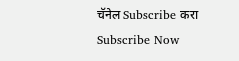चॅनेल Subscribe करा
Subscribe Now